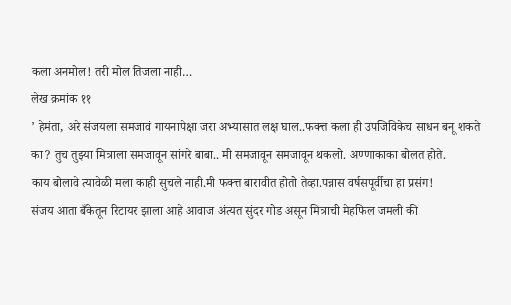कला अनमोल! तरी मोल तिजला नाही…
लेख क्रमांक ११
’ हेमंता, अरे संजयला समजावं गायनापेक्षा जरा अभ्यासात लक्ष घाल..फक्त्त कला ही उपजिविकेच साधन बनू शकते का? तुच तुझ्या मित्राला समजावून सांगरे बाबा.. मी समजावून समजावून थकलो. अण्णाकाका बोलत होते.
काय बोलावे त्यावेळी मला काही सुचले नाही.मी फक्त्त बारावीत होतो तेव्हा.पन्नास वर्षसपूर्वीचा हा प्रसंग!
संजय आता बँकेतून रिटायर झाला आहे आवाज अंत्यत सुंदर गोड असून मित्राची मेहफिल जमली की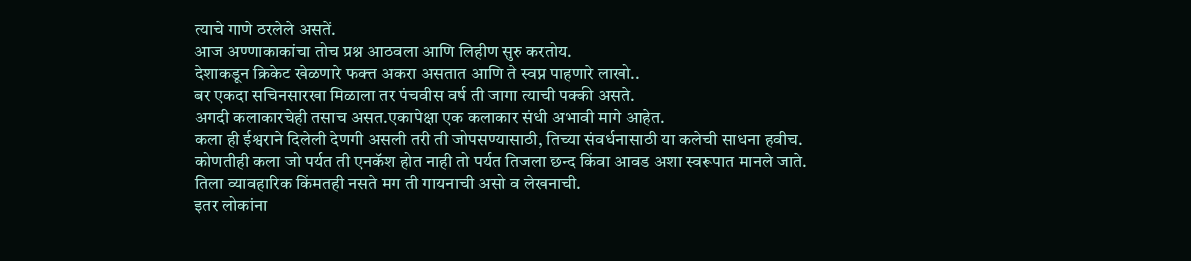त्याचे गाणे ठरलेले असतें.
आज अण्णाकाकांचा तोच प्रश्न आठवला आणि लिहीण सुरु करतोय.
देशाकडून क्रिकेट खेळणारे फक्त्त अकरा असतात आणि ते स्वप्न पाहणारे लाखो..
बर एकदा सचिनसारखा मिळाला तर पंचवीस वर्ष ती जागा त्याची पक्की असते.
अगदी कलाकारचेही तसाच असत.एकापेक्षा एक कलाकार संधी अभावी मागे आहेत.
कला ही ईश्वराने दिलेली देणगी असली तरी ती जोपसण्यासाठी, तिच्या संवर्धनासाठी या कलेची साधना हवीच.
कोणतीही कला जो पर्यत ती एनकॅश होत नाही तो पर्यत तिजला छन्द किंवा आवड अशा स्वरूपात मानले जाते. तिला व्यावहारिक किंमतही नसते मग ती गायनाची असो व लेखनाची.
इतर लोकांना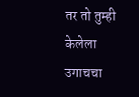तर तो तुम्ही केलेला उगाचचा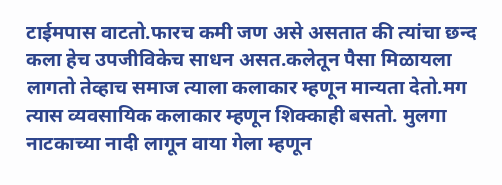टाईमपास वाटतो.फारच कमी जण असे असतात की त्यांचा छन्द कला हेच उपजीविकेच साधन असत.कलेतून पैसा मिळायला लागतो तेव्हाच समाज त्याला कलाकार म्हणून मान्यता देतो.मग त्यास व्यवसायिक कलाकार म्हणून शिक्काही बसतो. मुलगा नाटकाच्या नादी लागून वाया गेला म्हणून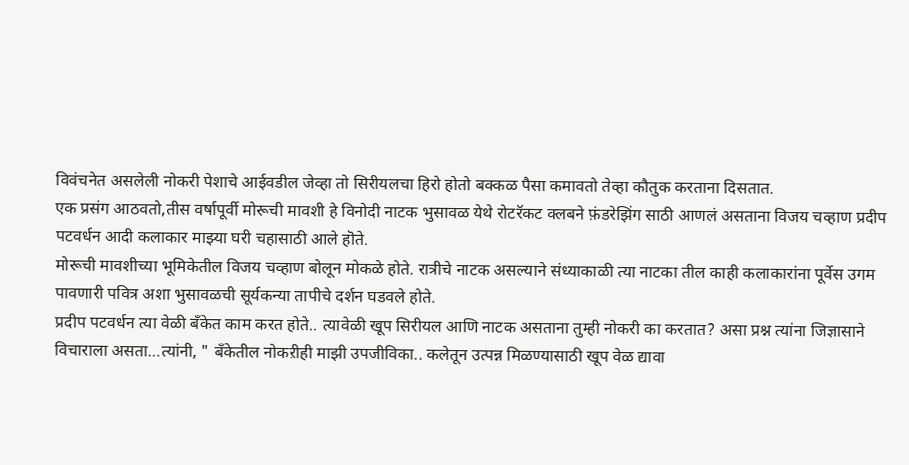विवंचनेत असलेली नोकरी पेशाचे आईवडील जेव्हा तो सिरीयलचा हिरो होतो बक्कळ पैसा कमावतो तेव्हा कौतुक करताना दिसतात.
एक प्रसंग आठवतो,तीस वर्षापूर्वी मोरूची मावशी हे विनोदी नाटक भुसावळ येथे रोटरॅकट क्लबने फ़ंडरेझिंग साठी आणलं असताना विजय चव्हाण प्रदीप पटवर्धन आदी कलाकार माझ्या घरी चहासाठी आले हॊते.
मोरूची मावशीच्या भूमिकेतील विजय चव्हाण बोलून मोकळे होते. रात्रीचे नाटक असल्याने संध्याकाळी त्या नाटका तील काही कलाकारांना पूर्वेस उगम पावणारी पवित्र अशा भुसावळची सूर्यकन्या तापीचे दर्शन घडवले होते.
प्रदीप पटवर्धन त्या वेळी बँकेत काम करत होते.. त्यावेळी खूप सिरीयल आणि नाटक असताना तुम्ही नोकरी का करतात? असा प्रश्न त्यांना जिज्ञासाने विचाराला असता…त्यांनी, " बँकेतील नोकऱीही माझी उपजीविका.. कलेतून उत्पन्न मिळण्यासाठी खूप वेळ द्यावा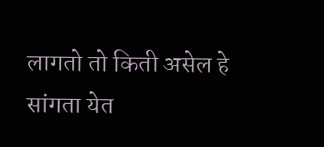लागतो तो किती असेल हे सांगता येत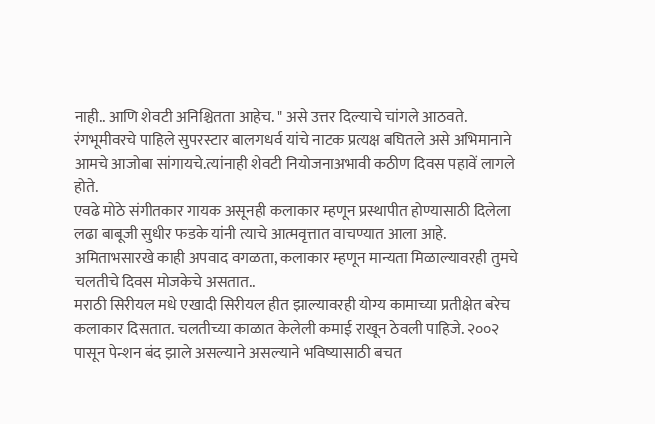नाही.. आणि शेवटी अनिश्चितता आहेच. " असे उत्तर दिल्याचे चांगले आठवते.
रंगभूमीवरचे पाहिले सुपरस्टार बालगधर्व यांचे नाटक प्रत्यक्ष बघितले असे अभिमानाने आमचे आजोबा सांगायचे.त्यांनाही शेवटी नियोजनाअभावी कठीण दिवस पहावें लागले होते.
एवढे मोठे संगीतकार गायक असूनही कलाकार म्हणून प्रस्थापीत होण्यासाठी दिलेला लढा बाबूजी सुधीर फडके यांनी त्याचे आत्मवृत्तात वाचण्यात आला आहे.
अमिताभसारखे काही अपवाद वगळता, कलाकार म्हणून मान्यता मिळाल्यावरही तुमचे चलतीचे दिवस मोजकेचे असतात..
मराठी सिरीयल मधे एखादी सिरीयल हीत झाल्यावरही योग्य कामाच्या प्रतीक्षेत बरेच कलाकार दिसतात. चलतीच्या काळात केलेली कमाई राखून ठेवली पाहिजे. २००२ पासून पेन्शन बंद झाले असल्याने असल्याने भविष्यासाठी बचत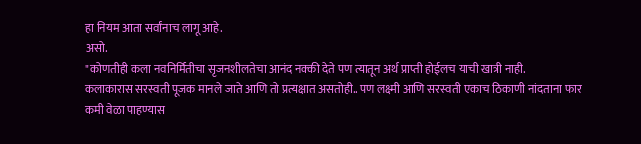हा नियम आता सर्वांनाच लागू आहे.
असो.
"कोणतीही कला नवनिर्मितीचा सृजनशीलतेचा आनंद नक्की देते पण त्यातून अर्थ प्राप्ती होईलच याची खात्री नाही.
कलाकारास सरस्वती पूजक मानले जाते आणि तो प्रत्यक्षात असतोही.. पण लक्ष्मी आणि सरस्वती एकाच ठिकाणी नांदताना फार कमी वेळा पाहण्यास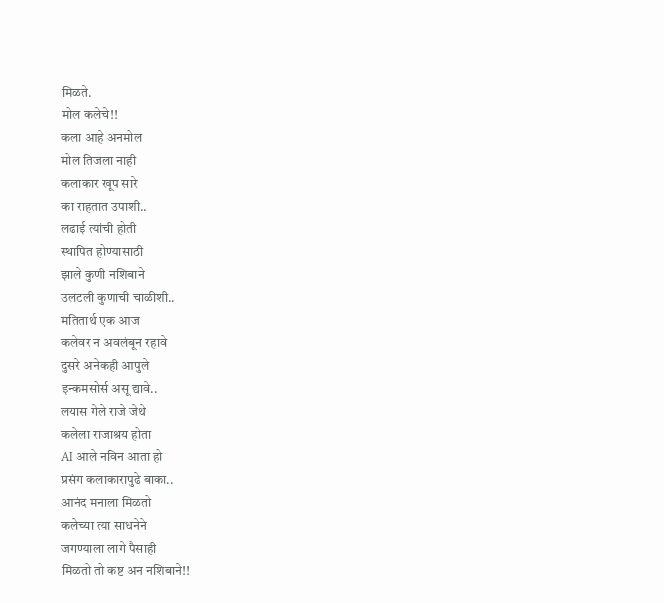मिळते.
मोल कलेचे!!
कला आहे अनमोल
मोल तिजला नाही
कलाकार खूप सारे
का राहतात उपाशी..
लढाई त्यांची होती
स्थापित होण्यासाठी
झाले कुणी नशिबाने
उलटली कुणाची चाळीशी..
मतितार्थ एक आज
कलेवर न अवलंबून रहावे
दुसरे अनेकही आपुले
इन्कमसोर्स असू द्यावे..
लयास गेले राजे जेथे
कलेला राजाश्रय होता
AI आले नविन आता हो
प्रसंग कलाकारापुढे बाका..
आनंद मनाला मिळतो
कलेच्या त्या साधनेने
जगण्याला लागे पैसाही
मिळतो तो कष्ट अन नशिबाने!!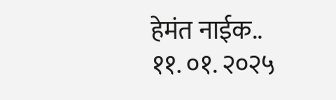हेमंत नाईक..
११. ०१. २०२५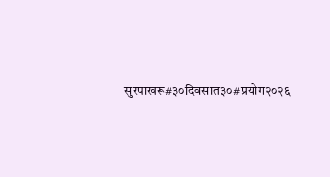सुरपाखरू#३०दिवसात३०#प्रयोग२०२६